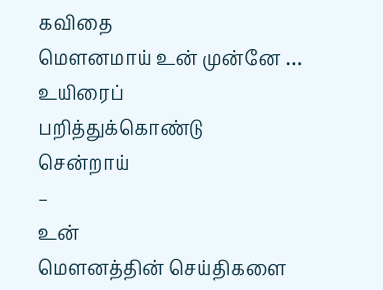கவிதை
மௌனமாய் உன் முன்னே …
உயிரைப்
பறித்துக்கொண்டு
சென்றாய்
–
உன்
மௌனத்தின் செய்திகளை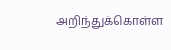அறிந்துக்கொள்ள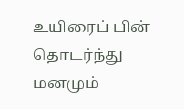உயிரைப் பின் தொடர்ந்து
மனமும்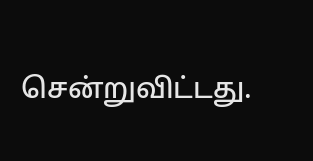சென்றுவிட்டது.